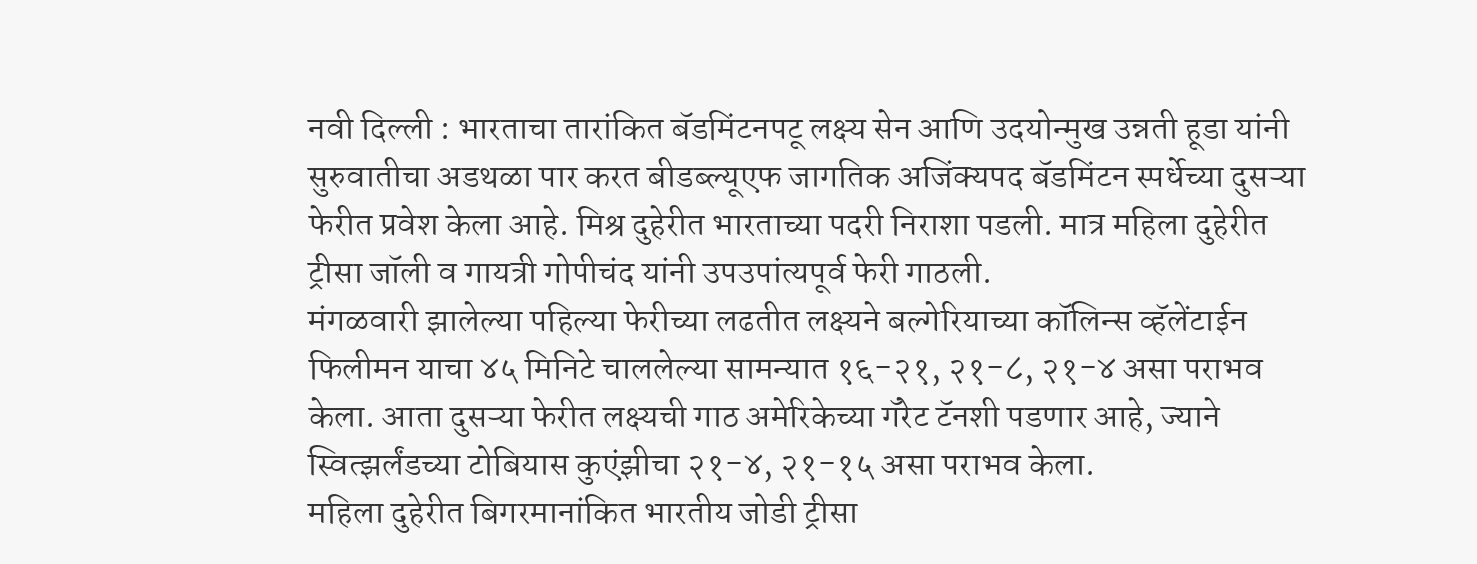नवी दिल्ली : भारताचा तारांकित बॅडमिंटनपटू लक्ष्य सेन आणि उदयोन्मुख उन्नती हूडा यांनी सुरुवातीचा अडथळा पार करत बीडब्ल्यूएफ जागतिक अजिंक्यपद बॅडमिंटन स्पर्धेच्या दुसऱ्या फेरीत प्रवेश केला आहे. मिश्र दुहेरीत भारताच्या पदरी निराशा पडली. मात्र महिला दुहेरीत ट्रीसा जॉली व गायत्री गोपीचंद यांनी उपउपांत्यपूर्व फेरी गाठली.
मंगळवारी झालेल्या पहिल्या फेरीच्या लढतीत लक्ष्यने बल्गेरियाच्या कॉलिन्स व्हॅलेंटाईन फिलीमन याचा ४५ मिनिटे चाललेल्या सामन्यात १६-२१, २१-८, २१-४ असा पराभव केला. आता दुसऱ्या फेरीत लक्ष्यची गाठ अमेरिकेच्या गॅरेट टॅनशी पडणार आहे, ज्याने स्वित्झर्लंडच्या टोबियास कुएंझीचा २१-४, २१-१५ असा पराभव केला.
महिला दुहेरीत बिगरमानांकित भारतीय जोडी ट्रीसा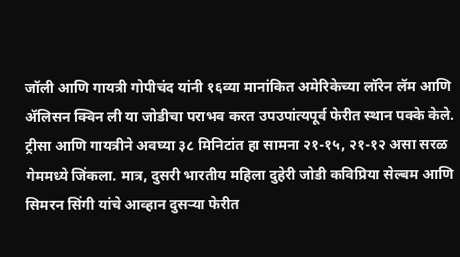जॉली आणि गायत्री गोपीचंद यांनी १६व्या मानांकित अमेरिकेच्या लॉरेन लॅम आणि ॲलिसन क्विन ली या जोडीचा पराभव करत उपउपांत्यपूर्व फेरीत स्थान पक्के केले. ट्रीसा आणि गायत्रीने अवघ्या ३८ मिनिटांत हा सामना २१-१५, २१-१२ असा सरळ गेममध्ये जिंकला. मात्र, दुसरी भारतीय महिला दुहेरी जोडी कविप्रिया सेल्बम आणि सिमरन सिंगी यांचे आव्हान दुसऱ्या फेरीत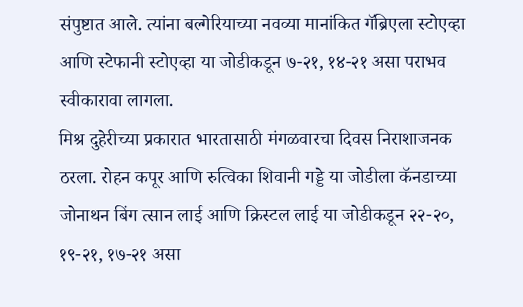संपुष्टात आले. त्यांना बल्गेरियाच्या नवव्या मानांकित गॅब्रिएला स्टोएव्हा आणि स्टेफानी स्टोएव्हा या जोडीकडून ७-२१, १४-२१ असा पराभव स्वीकारावा लागला.
मिश्र दुहेरीच्या प्रकारात भारतासाठी मंगळवारचा दिवस निराशाजनक ठरला. रोहन कपूर आणि रुत्विका शिवानी गड्डे या जोडीला कॅनडाच्या जोनाथन बिंग त्सान लाई आणि क्रिस्टल लाई या जोडीकडून २२-२०, १९-२१, १७-२१ असा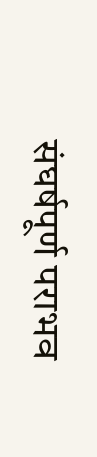संघर्षपूर्ण पराभव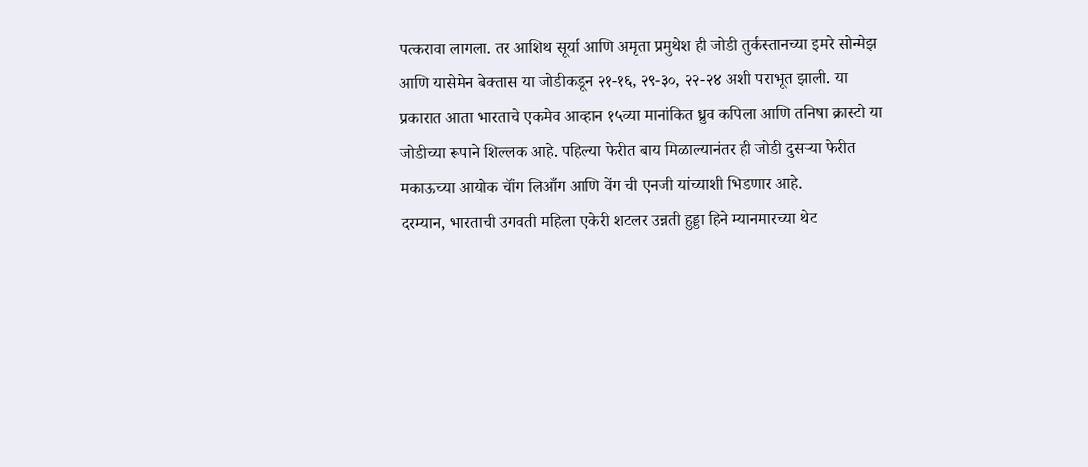पत्करावा लागला. तर आशिथ सूर्या आणि अमृता प्रमुथेश ही जोडी तुर्कस्तानच्या इमरे सोन्मेझ आणि यासेमेन बेक्तास या जोडीकडून २१-१६, २९-३०, २२-२४ अशी पराभूत झाली. या प्रकारात आता भारताचे एकमेव आव्हान १५व्या मानांकित ध्रुव कपिला आणि तनिषा क्रास्टो या जोडीच्या रूपाने शिल्लक आहे. पहिल्या फेरीत बाय मिळाल्यानंतर ही जोडी दुसऱ्या फेरीत मकाऊच्या आयोक चॉंग लिआँग आणि वेंग ची एनजी यांच्याशी भिडणार आहे.
दरम्यान, भारताची उगवती महिला एकेरी शटलर उन्नती हुड्डा हिने म्यानमारच्या थेट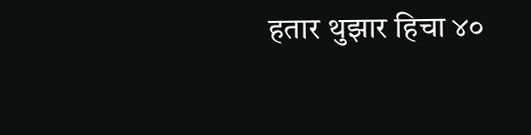हतार थुझार हिचा ४०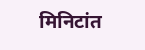मिनिटांत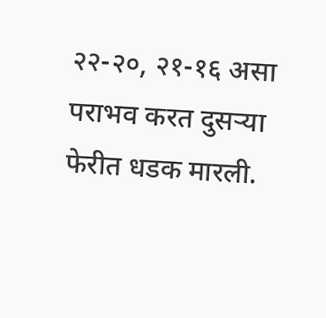२२-२०, २१-१६ असा पराभव करत दुसऱ्या फेरीत धडक मारली.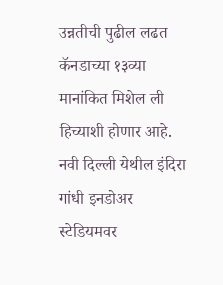उन्नतीची पुढील लढत कॅनडाच्या १३व्या मानांकित मिशेल ली हिच्याशी होणार आहे. नवी दिल्ली येथील इंदिरा गांधी इनडोअर स्टेडियमवर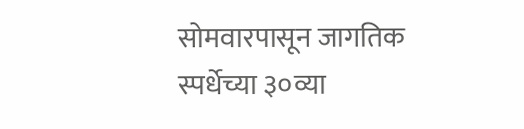सोमवारपासून जागतिक स्पर्धेच्या ३०व्या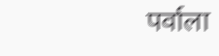पर्वाला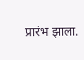प्रारंभ झाला.